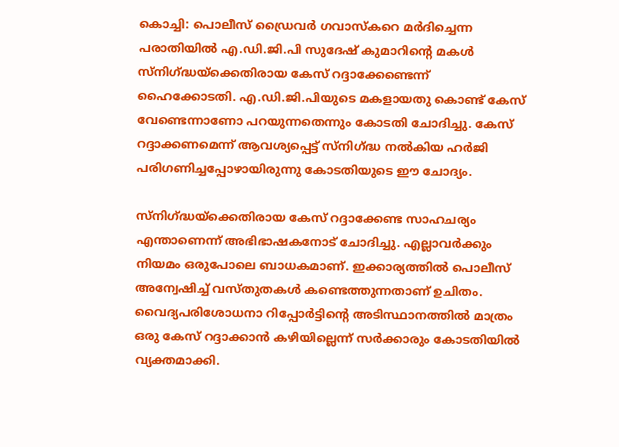കൊച്ചി: പൊലീസ് ഡ്രൈവര്‍ ഗവാസ്‌കറെ മര്‍ദിച്ചെന്ന പരാതിയില്‍ എ.ഡി.ജി.പി സുദേഷ് കുമാറിന്റെ മകള്‍ സ്‌നിഗ്ദ്ധയ്‌ക്കെതിരായ കേസ് റദ്ദാക്കേണ്ടെന്ന് ഹൈക്കോടതി. എ.ഡി.ജി.പിയുടെ മകളായതു കൊണ്ട് കേസ് വേണ്ടെന്നാണോ പറയുന്നതെന്നും കോടതി ചോദിച്ചു. കേസ് റദ്ദാക്കണമെന്ന് ആവശ്യപ്പെട്ട് സ്‌നിഗ്ദ്ധ നല്‍കിയ ഹര്‍ജി പരിഗണിച്ചപ്പോഴായിരുന്നു കോടതിയുടെ ഈ ചോദ്യം.

സ്‌നിഗ്ദ്ധയ്‌ക്കെതിരായ കേസ് റദ്ദാക്കേണ്ട സാഹചര്യം എന്താണെന്ന് അഭിഭാഷകനോട് ചോദിച്ചു. എല്ലാവര്‍ക്കും നിയമം ഒരുപോലെ ബാധകമാണ്. ഇക്കാര്യത്തില്‍ പൊലീസ് അന്വേഷിച്ച് വസ്തുതകള്‍ കണ്ടെത്തുന്നതാണ് ഉചിതം. വൈദ്യപരിശോധനാ റിപ്പോര്‍ട്ടിന്റെ അടിസ്ഥാനത്തില്‍ മാത്രം ഒരു കേസ് റദ്ദാക്കാന്‍ കഴിയില്ലെന്ന് സര്‍ക്കാരും കോടതിയില്‍ വ്യക്തമാക്കി.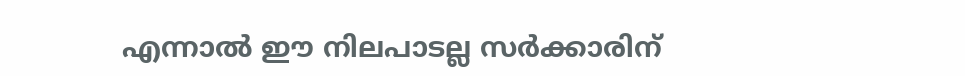എന്നാല്‍ ഈ നിലപാടല്ല സര്‍ക്കാരിന്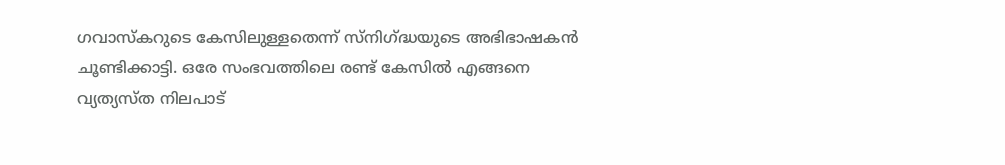ഗവാസ്‌കറുടെ കേസിലുള്ളതെന്ന് സ്‌നിഗ്ദ്ധയുടെ അഭിഭാഷകന്‍ ചൂണ്ടിക്കാട്ടി. ഒരേ സംഭവത്തിലെ രണ്ട് കേസില്‍ എങ്ങനെ വ്യത്യസ്ത നിലപാട്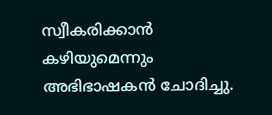സ്വീകരിക്കാന്‍ കഴിയുമെന്നും അഭിഭാഷകന്‍ ചോദിച്ചു.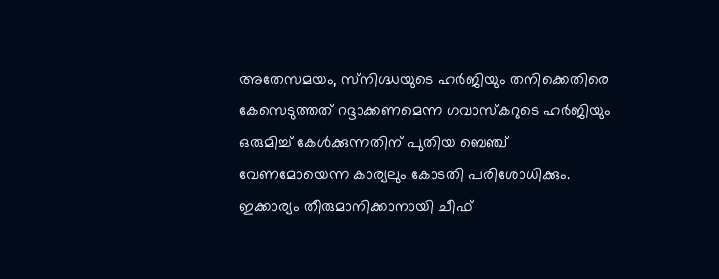അതേസമയം, സ്‌നിഗ്ദ്ധയുടെ ഹര്‍ജിയും തനിക്കെതിരെ കേസെടുത്തത് റദ്ദാക്കണമെന്ന ഗവാസ്‌കറുടെ ഹര്‍ജിയും ഒരുമിച്ച് കേള്‍ക്കുന്നതിന് പുതിയ ബെഞ്ച് വേണമോയെന്ന കാര്യലും കോടതി പരിശോധിക്കും. ഇക്കാര്യം തീരുമാനിക്കാനായി ചീഫ്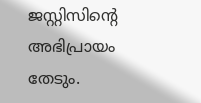ജസ്റ്റിസിന്റെ അഭിപ്രായം തേടും.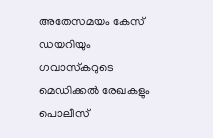അതേസമയം കേസ് ഡയറിയും ഗവാസ്‌കറുടെ മെഡിക്കല്‍ രേഖകളും പൊലീസ്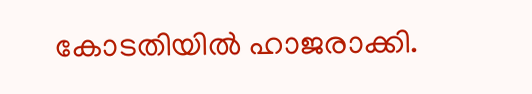കോടതിയില്‍ ഹാജരാക്കി.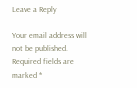Leave a Reply

Your email address will not be published. Required fields are marked *